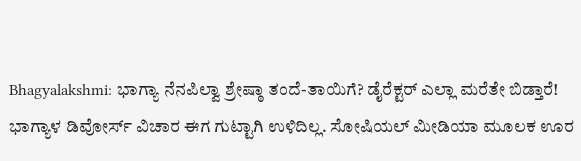Bhagyalakshmi: ಭಾಗ್ಯಾ ನೆನಪಿಲ್ವಾ ಶ್ರೇಷ್ಠಾ ತಂದೆ-ತಾಯಿಗೆ? ಡೈರೆಕ್ಟರ್ ಎಲ್ಲಾ ಮರೆತೇ ಬಿಡ್ತಾರೆ!
ಭಾಗ್ಯಾಳ ಡಿವೋರ್ಸ್ ವಿಚಾರ ಈಗ ಗುಟ್ಟಾಗಿ ಉಳಿದಿಲ್ಲ. ಸೋಷಿಯಲ್ ಮೀಡಿಯಾ ಮೂಲಕ ಊರ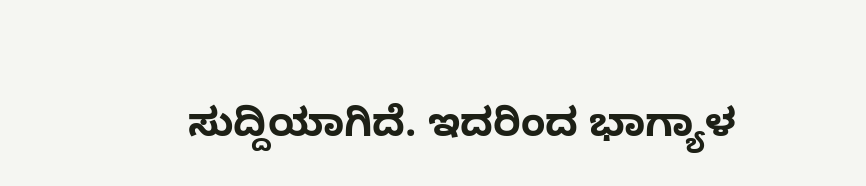ಸುದ್ದಿಯಾಗಿದೆ. ಇದರಿಂದ ಭಾಗ್ಯಾಳ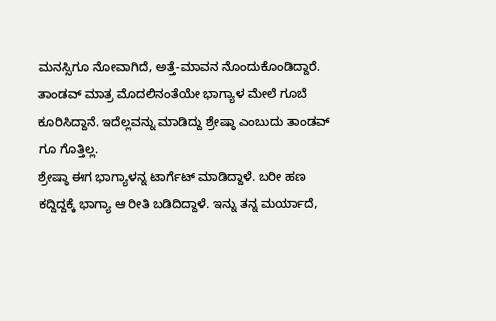ಮನಸ್ಸಿಗೂ ನೋವಾಗಿದೆ, ಅತ್ತೆ-ಮಾವನ ನೊಂದುಕೊಂಡಿದ್ದಾರೆ. ತಾಂಡವ್ ಮಾತ್ರ ಮೊದಲಿನಂತೆಯೇ ಭಾಗ್ಯಾಳ ಮೇಲೆ ಗೂಬೆ ಕೂರಿಸಿದ್ದಾನೆ. ಇದೆಲ್ಲವನ್ನು ಮಾಡಿದ್ದು ಶ್ರೇಷ್ಠಾ ಎಂಬುದು ತಾಂಡವ್ ಗೂ ಗೊತ್ತಿಲ್ಲ.
ಶ್ರೇಷ್ಠಾ ಈಗ ಭಾಗ್ಯಾಳನ್ನ ಟಾರ್ಗೆಟ್ ಮಾಡಿದ್ದಾಳೆ. ಬರೀ ಹಣ ಕದ್ದಿದ್ದಕ್ಕೆ ಭಾಗ್ಯಾ ಆ ರೀತಿ ಬಡಿದಿದ್ದಾಳೆ. ಇನ್ನು ತನ್ನ ಮರ್ಯಾದೆ,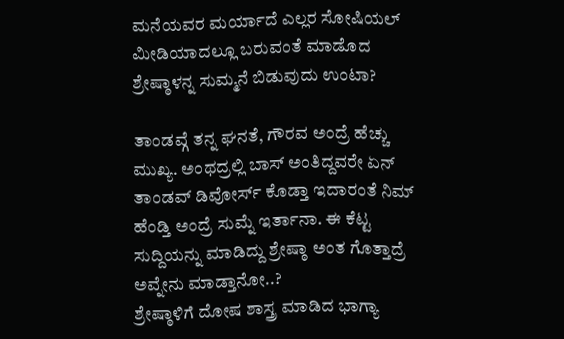ಮನೆಯವರ ಮರ್ಯಾದೆ ಎಲ್ಲರ ಸೋಷಿಯಲ್ ಮೀಡಿಯಾದಲ್ಲೂ ಬರುವಂತೆ ಮಾಡೊದ ಶ್ರೇಷ್ಠಾಳನ್ನ ಸುಮ್ಮನೆ ಬಿಡುವುದು ಉಂಟಾ?

ತಾಂಡವ್ಗೆ ತನ್ನ ಘನತೆ, ಗೌರವ ಅಂದ್ರೆ ಹೆಚ್ಚು ಮುಖ್ಯ. ಅಂಥದ್ರಲ್ಲಿ ಬಾಸ್ ಅಂತಿದ್ದವರೇ ಏನ್ ತಾಂಡವ್ ಡಿವೋರ್ಸ್ ಕೊಡ್ತಾ ಇದಾರಂತೆ ನಿಮ್ ಹೆಂಡ್ತಿ ಅಂದ್ರೆ ಸುಮ್ನೆ ಇರ್ತಾನಾ. ಈ ಕೆಟ್ಟ ಸುದ್ದಿಯನ್ನು ಮಾಡಿದ್ದು ಶ್ರೇಷ್ಠಾ ಅಂತ ಗೊತ್ತಾದ್ರೆ ಅವ್ನೇನು ಮಾಡ್ತಾನೋ..?
ಶ್ರೇಷ್ಠಾಳಿಗೆ ದೋಷ ಶಾಸ್ತ್ರ ಮಾಡಿದ ಭಾಗ್ಯಾ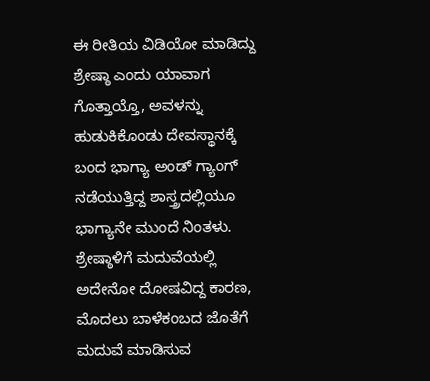ಈ ರೀತಿಯ ವಿಡಿಯೋ ಮಾಡಿದ್ದು ಶ್ರೇಷ್ಠಾ ಎಂದು ಯಾವಾಗ ಗೊತ್ತಾಯ್ತೊ, ಅವಳನ್ನು ಹುಡುಕಿಕೊಂಡು ದೇವಸ್ಥಾನಕ್ಕೆ ಬಂದ ಭಾಗ್ಯಾ ಅಂಡ್ ಗ್ಯಾಂಗ್ ನಡೆಯುತ್ತಿದ್ದ ಶಾಸ್ತ್ರದಲ್ಲಿಯೂ ಭಾಗ್ಯಾನೇ ಮುಂದೆ ನಿಂತಳು. ಶ್ರೇಷ್ಠಾಳಿಗೆ ಮದುವೆಯಲ್ಲಿ ಅದೇನೋ ದೋಷವಿದ್ದ ಕಾರಣ, ಮೊದಲು ಬಾಳೆಕಂಬದ ಜೊತೆಗೆ ಮದುವೆ ಮಾಡಿಸುವ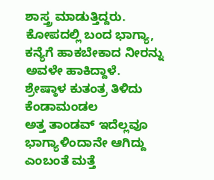ಶಾಸ್ತ್ರ ಮಾಡುತ್ತಿದ್ದರು. ಕೋಪದಲ್ಲಿ ಬಂದ ಭಾಗ್ಯಾ, ಕನ್ಯೆಗೆ ಹಾಕಬೇಕಾದ ನೀರನ್ನು ಅವಳೇ ಹಾಕಿದ್ದಾಳೆ.
ಶ್ರೇಷ್ಠಾಳ ಕುತಂತ್ರ ತಿಳಿದು ಕೆಂಡಾಮಂಡಲ
ಅತ್ತ ತಾಂಡವ್ ಇದೆಲ್ಲವೂ ಭಾಗ್ಯಾಳಿಂದಾನೇ ಆಗಿದ್ದು ಎಂಬಂತೆ ಮತ್ತೆ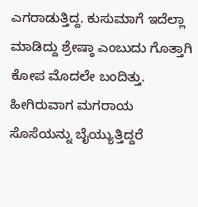ಎಗರಾಡುತ್ತಿದ್ದ. ಕುಸುಮಾಗೆ ಇದೆಲ್ಲಾ ಮಾಡಿದ್ದು ಶ್ರೇಷ್ಠಾ ಎಂಬುದು ಗೊತ್ತಾಗಿ ಕೋಪ ಮೊದಲೇ ಬಂದಿತ್ತು. ಹೀಗಿರುವಾಗ ಮಗರಾಯ ಸೊಸೆಯನ್ನು ಬೈಯ್ಯುತ್ತಿದ್ದರೆ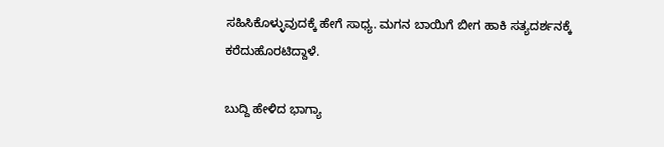ಸಹಿಸಿಕೊಳ್ಳುವುದಕ್ಕೆ ಹೇಗೆ ಸಾಧ್ಯ. ಮಗನ ಬಾಯಿಗೆ ಬೀಗ ಹಾಕಿ ಸತ್ಯದರ್ಶನಕ್ಕೆ ಕರೆದುಹೊರಟಿದ್ದಾಳೆ.

ಬುದ್ದಿ ಹೇಳಿದ ಭಾಗ್ಯಾ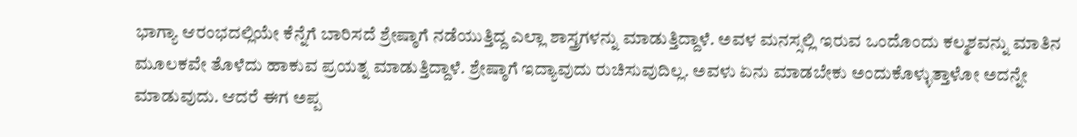ಭಾಗ್ಯಾ ಆರಂಭದಲ್ಲಿಯೇ ಕೆನ್ನೆಗೆ ಬಾರಿಸದೆ ಶ್ರೇಷ್ಠಾಗೆ ನಡೆಯುತ್ತಿದ್ದ ಎಲ್ಲಾ ಶಾಸ್ತ್ರಗಳನ್ನು ಮಾಡುತ್ತಿದ್ದಾಳೆ. ಅವಳ ಮನಸ್ಸಲ್ಲಿ ಇರುವ ಒಂದೊಂದು ಕಲ್ಮಶವನ್ನು ಮಾತಿನ ಮೂಲಕವೇ ತೊಳೆದು ಹಾಕುವ ಪ್ರಯತ್ನ ಮಾಡುತ್ತಿದ್ದಾಳೆ. ಶ್ರೇಷ್ಠಾಗೆ ಇದ್ಯಾವುದು ರುಚಿಸುವುದಿಲ್ಲ. ಅವಳು ಏನು ಮಾಡಬೇಕು ಅಂದುಕೊಳ್ಳುತ್ತಾಳೋ ಅದನ್ನೇ ಮಾಡುವುದು. ಆದರೆ ಈಗ ಅಪ್ಪ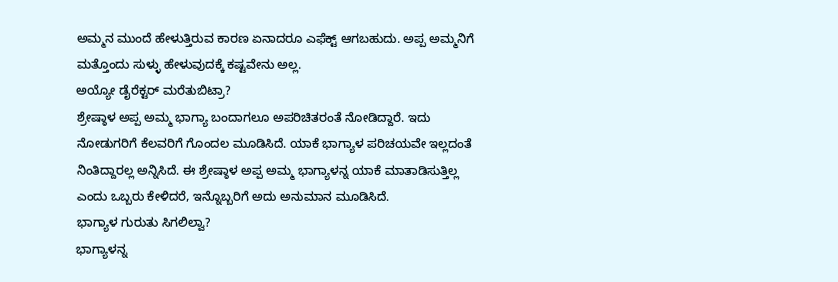ಅಮ್ಮನ ಮುಂದೆ ಹೇಳುತ್ತಿರುವ ಕಾರಣ ಏನಾದರೂ ಎಫೆಕ್ಟ್ ಆಗಬಹುದು. ಅಪ್ಪ ಅಮ್ಮನಿಗೆ ಮತ್ತೊಂದು ಸುಳ್ಳು ಹೇಳುವುದಕ್ಕೆ ಕಷ್ಟವೇನು ಅಲ್ಲ.
ಅಯ್ಯೋ ಡೈರೆಕ್ಟರ್ ಮರೆತುಬಿಟ್ರಾ?
ಶ್ರೇಷ್ಠಾಳ ಅಪ್ಪ ಅಮ್ಮ ಭಾಗ್ಯಾ ಬಂದಾಗಲೂ ಅಪರಿಚಿತರಂತೆ ನೋಡಿದ್ದಾರೆ. ಇದು ನೋಡುಗರಿಗೆ ಕೆಲವರಿಗೆ ಗೊಂದಲ ಮೂಡಿಸಿದೆ. ಯಾಕೆ ಭಾಗ್ಯಾಳ ಪರಿಚಯವೇ ಇಲ್ಲದಂತೆ ನಿಂತಿದ್ದಾರಲ್ಲ ಅನ್ನಿಸಿದೆ. ಈ ಶ್ರೇಷ್ಠಾಳ ಅಪ್ಪ ಅಮ್ಮ ಭಾಗ್ಯಾಳನ್ನ ಯಾಕೆ ಮಾತಾಡಿಸುತ್ತಿಲ್ಲ ಎಂದು ಒಬ್ಬರು ಕೇಳಿದರೆ, ಇನ್ನೊಬ್ಬರಿಗೆ ಅದು ಅನುಮಾನ ಮೂಡಿಸಿದೆ.
ಭಾಗ್ಯಾಳ ಗುರುತು ಸಿಗಲಿಲ್ವಾ?
ಭಾಗ್ಯಾಳನ್ನ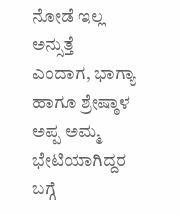ನೋಡೆ ಇಲ್ಲ ಅನ್ಸುತ್ತೆ ಎಂದಾಗ, ಭಾಗ್ಯಾ ಹಾಗೂ ಶ್ರೇಷ್ಠಾಳ ಅಪ್ಪ ಅಮ್ಮ ಭೇಟಿಯಾಗಿದ್ದರ ಬಗ್ಗೆ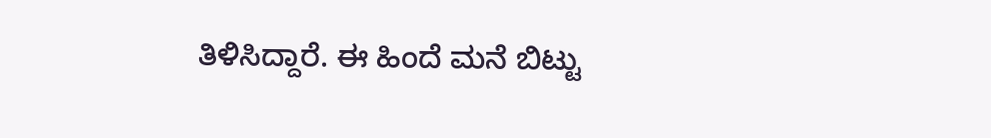ತಿಳಿಸಿದ್ದಾರೆ. ಈ ಹಿಂದೆ ಮನೆ ಬಿಟ್ಟು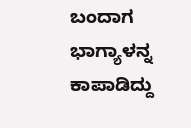ಬಂದಾಗ ಭಾಗ್ಯಾಳನ್ನ ಕಾಪಾಡಿದ್ದು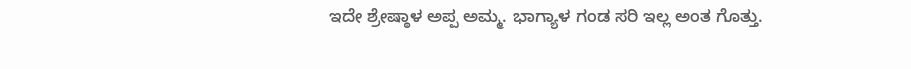ಇದೇ ಶ್ರೇಷ್ಠಾಳ ಅಪ್ಪ ಅಮ್ಮ. ಭಾಗ್ಯಾಳ ಗಂಡ ಸರಿ ಇಲ್ಲ ಅಂತ ಗೊತ್ತು.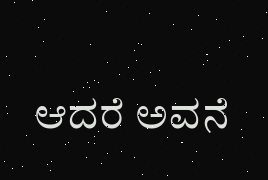ಆದರೆ ಅವನೆ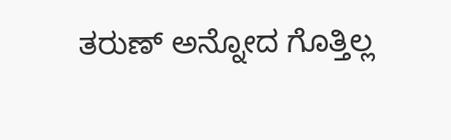ತರುಣ್ ಅನ್ನೋದ ಗೊತ್ತಿಲ್ಲ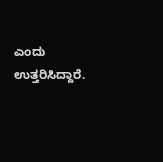ಎಂದು ಉತ್ತರಿಸಿದ್ದಾರೆ.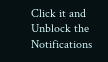Click it and Unblock the Notifications